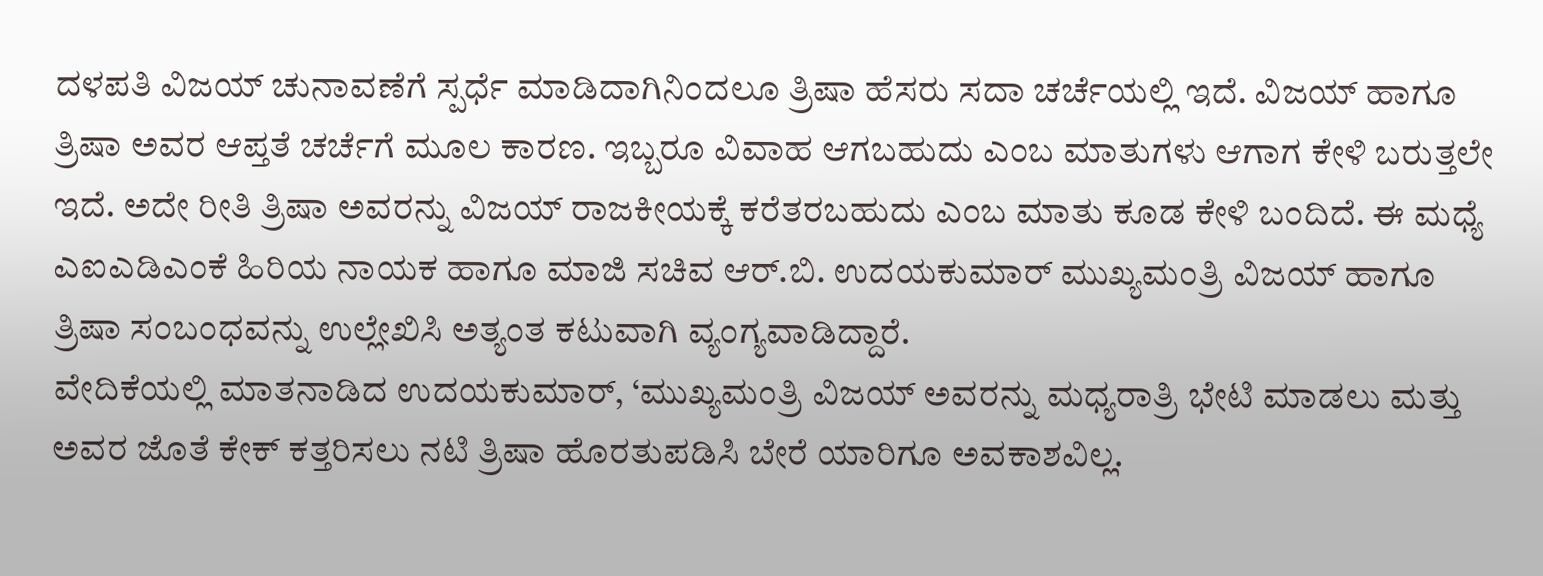ದಳಪತಿ ವಿಜಯ್ ಚುನಾವಣೆಗೆ ಸ್ಪರ್ಧೆ ಮಾಡಿದಾಗಿನಿಂದಲೂ ತ್ರಿಷಾ ಹೆಸರು ಸದಾ ಚರ್ಚೆಯಲ್ಲಿ ಇದೆ. ವಿಜಯ್ ಹಾಗೂ ತ್ರಿಷಾ ಅವರ ಆಪ್ತತೆ ಚರ್ಚೆಗೆ ಮೂಲ ಕಾರಣ. ಇಬ್ಬರೂ ವಿವಾಹ ಆಗಬಹುದು ಎಂಬ ಮಾತುಗಳು ಆಗಾಗ ಕೇಳಿ ಬರುತ್ತಲೇ ಇದೆ. ಅದೇ ರೀತಿ ತ್ರಿಷಾ ಅವರನ್ನು ವಿಜಯ್ ರಾಜಕೀಯಕ್ಕೆ ಕರೆತರಬಹುದು ಎಂಬ ಮಾತು ಕೂಡ ಕೇಳಿ ಬಂದಿದೆ. ಈ ಮಧ್ಯೆ ಎಐಎಡಿಎಂಕೆ ಹಿರಿಯ ನಾಯಕ ಹಾಗೂ ಮಾಜಿ ಸಚಿವ ಆರ್.ಬಿ. ಉದಯಕುಮಾರ್ ಮುಖ್ಯಮಂತ್ರಿ ವಿಜಯ್ ಹಾಗೂ ತ್ರಿಷಾ ಸಂಬಂಧವನ್ನು ಉಲ್ಲೇಖಿಸಿ ಅತ್ಯಂತ ಕಟುವಾಗಿ ವ್ಯಂಗ್ಯವಾಡಿದ್ದಾರೆ.
ವೇದಿಕೆಯಲ್ಲಿ ಮಾತನಾಡಿದ ಉದಯಕುಮಾರ್, ‘ಮುಖ್ಯಮಂತ್ರಿ ವಿಜಯ್ ಅವರನ್ನು ಮಧ್ಯರಾತ್ರಿ ಭೇಟಿ ಮಾಡಲು ಮತ್ತು ಅವರ ಜೊತೆ ಕೇಕ್ ಕತ್ತರಿಸಲು ನಟಿ ತ್ರಿಷಾ ಹೊರತುಪಡಿಸಿ ಬೇರೆ ಯಾರಿಗೂ ಅವಕಾಶವಿಲ್ಲ.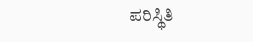ಪರಿಸ್ಥಿತಿ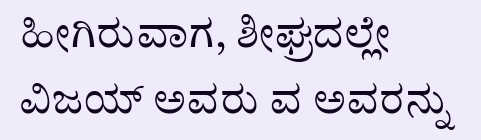ಹೀಗಿರುವಾಗ, ಶೀಘ್ರದಲ್ಲೇ ವಿಜಯ್ ಅವರು ವ ಅವರನ್ನು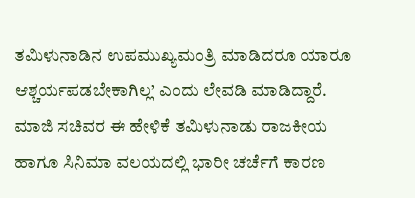ತಮಿಳುನಾಡಿನ ಉಪಮುಖ್ಯಮಂತ್ರಿ ಮಾಡಿದರೂ ಯಾರೂ ಆಶ್ಚರ್ಯಪಡಬೇಕಾಗಿಲ್ಲ’ ಎಂದು ಲೇವಡಿ ಮಾಡಿದ್ದಾರೆ. ಮಾಜಿ ಸಚಿವರ ಈ ಹೇಳಿಕೆ ತಮಿಳುನಾಡು ರಾಜಕೀಯ ಹಾಗೂ ಸಿನಿಮಾ ವಲಯದಲ್ಲಿ ಭಾರೀ ಚರ್ಚೆಗೆ ಕಾರಣ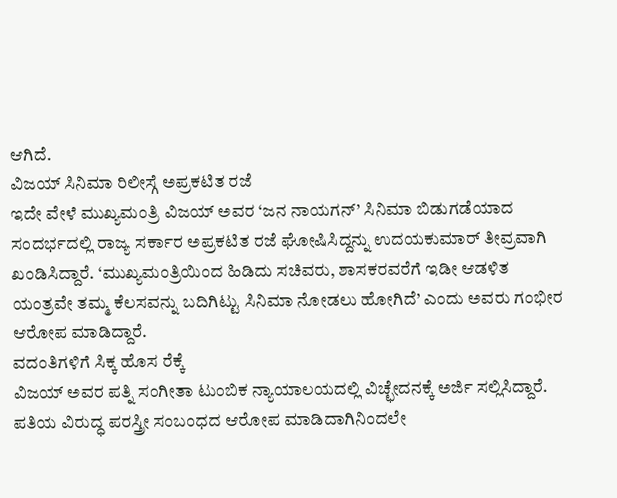ಆಗಿದೆ.
ವಿಜಯ್ ಸಿನಿಮಾ ರಿಲೀಸ್ಗೆ ಅಪ್ರಕಟಿತ ರಜೆ
ಇದೇ ವೇಳೆ ಮುಖ್ಯಮಂತ್ರಿ ವಿಜಯ್ ಅವರ ‘ಜನ ನಾಯಗನ್’ ಸಿನಿಮಾ ಬಿಡುಗಡೆಯಾದ ಸಂದರ್ಭದಲ್ಲಿ ರಾಜ್ಯ ಸರ್ಕಾರ ಅಪ್ರಕಟಿತ ರಜೆ ಘೋಷಿಸಿದ್ದನ್ನು ಉದಯಕುಮಾರ್ ತೀವ್ರವಾಗಿ ಖಂಡಿಸಿದ್ದಾರೆ. ‘ಮುಖ್ಯಮಂತ್ರಿಯಿಂದ ಹಿಡಿದು ಸಚಿವರು, ಶಾಸಕರವರೆಗೆ ಇಡೀ ಆಡಳಿತ ಯಂತ್ರವೇ ತಮ್ಮ ಕೆಲಸವನ್ನು ಬದಿಗಿಟ್ಟು ಸಿನಿಮಾ ನೋಡಲು ಹೋಗಿದೆ’ ಎಂದು ಅವರು ಗಂಭೀರ ಆರೋಪ ಮಾಡಿದ್ದಾರೆ.
ವದಂತಿಗಳಿಗೆ ಸಿಕ್ಕ ಹೊಸ ರೆಕ್ಕೆ
ವಿಜಯ್ ಅವರ ಪತ್ನಿ ಸಂಗೀತಾ ಟುಂಬಿಕ ನ್ಯಾಯಾಲಯದಲ್ಲಿ ವಿಚ್ಛೇದನಕ್ಕೆ ಅರ್ಜಿ ಸಲ್ಲಿಸಿದ್ದಾರೆ. ಪತಿಯ ವಿರುದ್ಧ ಪರಸ್ತ್ರೀ ಸಂಬಂಧದ ಆರೋಪ ಮಾಡಿದಾಗಿನಿಂದಲೇ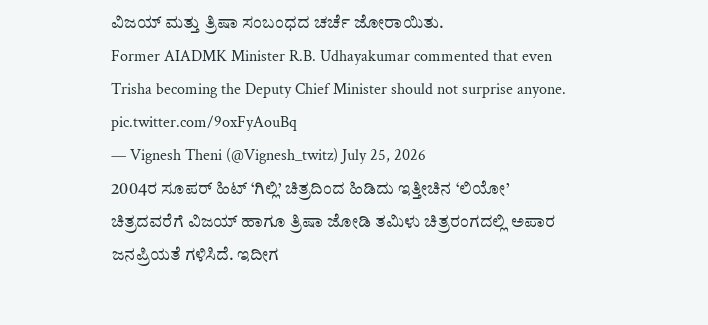ವಿಜಯ್ ಮತ್ತು ತ್ರಿಷಾ ಸಂಬಂಧದ ಚರ್ಚೆ ಜೋರಾಯಿತು.
Former AIADMK Minister R.B. Udhayakumar commented that even Trisha becoming the Deputy Chief Minister should not surprise anyone. pic.twitter.com/9oxFyAouBq
— Vignesh Theni (@Vignesh_twitz) July 25, 2026
2004ರ ಸೂಪರ್ ಹಿಟ್ ‘ಗಿಲ್ಲಿ’ ಚಿತ್ರದಿಂದ ಹಿಡಿದು ಇತ್ತೀಚಿನ ‘ಲಿಯೋ’ ಚಿತ್ರದವರೆಗೆ ವಿಜಯ್ ಹಾಗೂ ತ್ರಿಷಾ ಜೋಡಿ ತಮಿಳು ಚಿತ್ರರಂಗದಲ್ಲಿ ಅಪಾರ ಜನಪ್ರಿಯತೆ ಗಳಿಸಿದೆ. ಇದೀಗ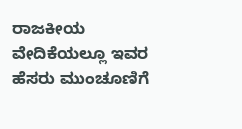ರಾಜಕೀಯ ವೇದಿಕೆಯಲ್ಲೂ ಇವರ ಹೆಸರು ಮುಂಚೂಣಿಗೆ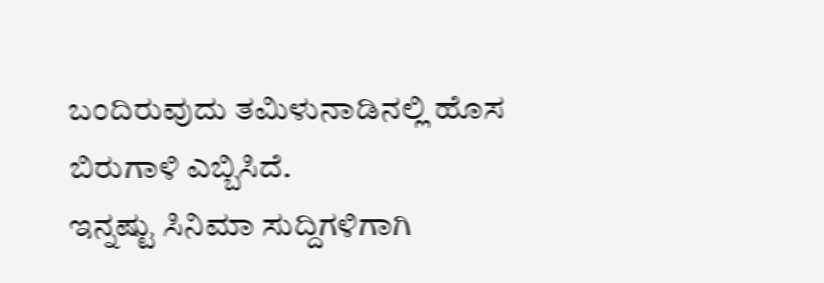ಬಂದಿರುವುದು ತಮಿಳುನಾಡಿನಲ್ಲಿ ಹೊಸ ಬಿರುಗಾಳಿ ಎಬ್ಬಿಸಿದೆ.
ಇನ್ನಷ್ಟು ಸಿನಿಮಾ ಸುದ್ದಿಗಳಿಗಾಗಿ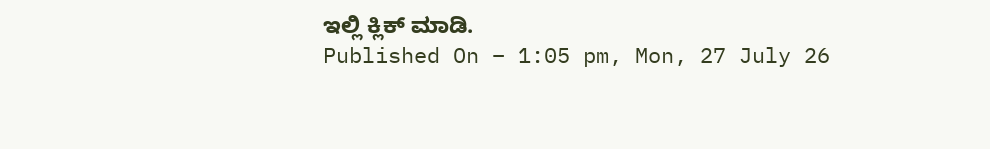ಇಲ್ಲಿ ಕ್ಲಿಕ್ ಮಾಡಿ.
Published On – 1:05 pm, Mon, 27 July 26